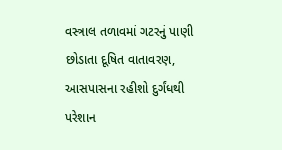વસ્ત્રાલ તળાવમાં ગટરનું પાણી છોડાતા દૂષિત વાતાવરણ, આસપાસના રહીશો દુર્ગંધથી પરેશાન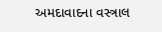અમદાવાદના વસ્ત્રાલ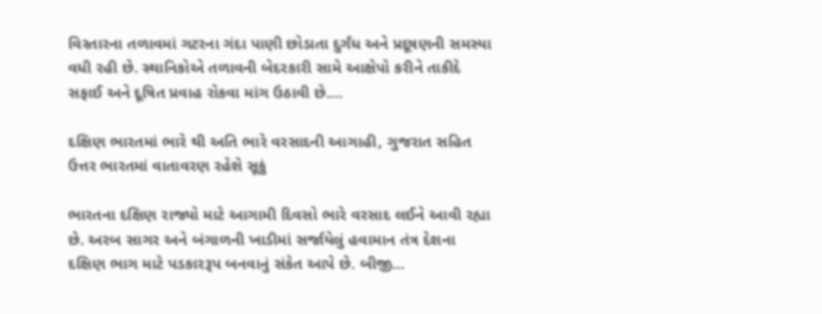વિસ્તારના તળાવમાં ગટરના ગંદા પાણી છોડાતા દુર્ગંધ અને પ્રદૂષણની સમસ્યા વધી રહી છે. સ્થાનિકોએ તળાવની બેદરકારી સામે આક્ષેપો કરીને તાકીદે સફાઈ અને દૂષિત પ્રવાહ રોકવા માંગ ઉઠાવી છે.…

દક્ષિણ ભારતમાં ભારે થી અતિ ભારે વરસાદની આગાહી, ગુજરાત સહિત ઉત્તર ભારતમાં વાતાવરણ રહેશે સૂકું

ભારતના દક્ષિણ રાજ્યો માટે આગામી દિવસો ભારે વરસાદ લઈને આવી રહ્યા છે. અરબ સાગર અને બંગાળની ખાડીમાં સર્જાયેલું હવામાન તંત્ર દેશના દક્ષિણ ભાગ માટે પડકારરૂપ બનવાનું સંકેત આપે છે. બીજી…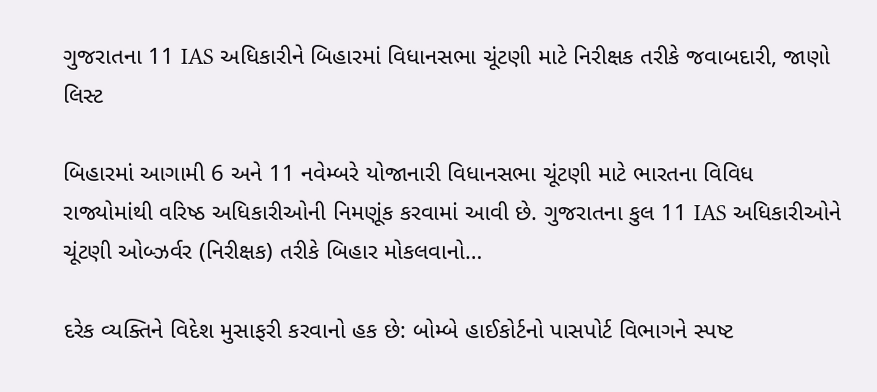ગુજરાતના 11 IAS અધિકારીને બિહારમાં વિધાનસભા ચૂંટણી માટે નિરીક્ષક તરીકે જવાબદારી, જાણો લિસ્ટ

બિહારમાં આગામી 6 અને 11 નવેમ્બરે યોજાનારી વિધાનસભા ચૂંટણી માટે ભારતના વિવિધ રાજ્યોમાંથી વરિષ્ઠ અધિકારીઓની નિમણૂંક કરવામાં આવી છે. ગુજરાતના કુલ 11 IAS અધિકારીઓને ચૂંટણી ઓબ્ઝર્વર (નિરીક્ષક) તરીકે બિહાર મોકલવાનો…

દરેક વ્યક્તિને વિદેશ મુસાફરી કરવાનો હક છે: બોમ્બે હાઈકોર્ટનો પાસપોર્ટ વિભાગને સ્પષ્ટ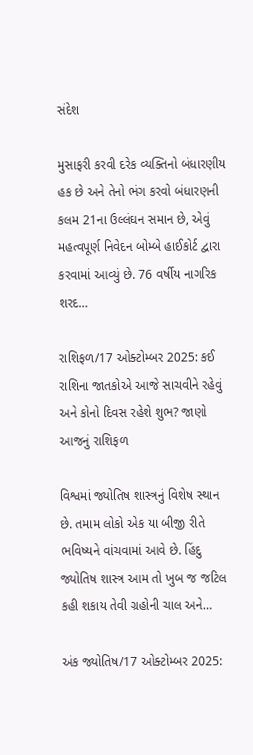સંદેશ

મુસાફરી કરવી દરેક વ્યક્તિનો બંધારણીય હક છે અને તેનો ભંગ કરવો બંધારણની કલમ 21ના ઉલ્લંઘન સમાન છે, એવું મહત્વપૂર્ણ નિવેદન બોમ્બે હાઈકોર્ટ દ્વારા કરવામાં આવ્યું છે. 76 વર્ષીય નાગરિક શરદ…

રાશિફળ/17 ઓક્ટોમ્બર 2025: કઈ રાશિના જાતકોએ આજે સાચવીને રહેવું અને કોનો દિવસ રહેશે શુભ? જાણો આજનું રાશિફળ

વિશ્વમાં જ્યોતિષ શાસ્ત્રનું વિશેષ સ્થાન છે. તમામ લોકો એક યા બીજી રીતે ભવિષ્યને વાંચવામાં આવે છે. હિંદુ જ્યોતિષ શાસ્ત્ર આમ તો ખુબ જ જટિલ કહી શકાય તેવી ગ્રહોની ચાલ અને…

અંક જ્યોતિષ/17 ઓક્ટોમ્બર 2025: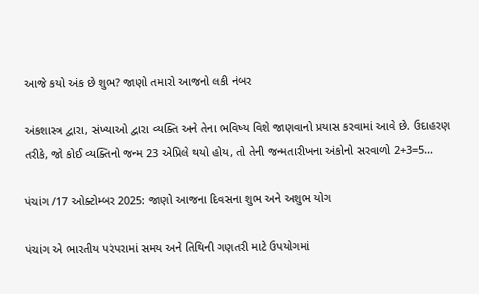આજે કયો અંક છે શુભ? જાણો તમારો આજનો લકી નંબર

અંકશાસ્ત્ર દ્વારા, સંખ્યાઓ દ્વારા વ્યક્તિ અને તેના ભવિષ્ય વિશે જાણવાનો પ્રયાસ કરવામાં આવે છે. ઉદાહરણ તરીકે, જો કોઈ વ્યક્તિનો જન્મ 23 એપ્રિલે થયો હોય, તો તેની જન્મતારીખના અંકોનો સરવાળો 2+3=5…

પંચાંગ /17 ઓક્ટોમ્બર 2025: જાણો આજના દિવસના શુભ અને અશુભ યોગ

પંચાંગ એ ભારતીય પરંપરામાં સમય અને તિથિની ગણતરી માટે ઉપયોગમાં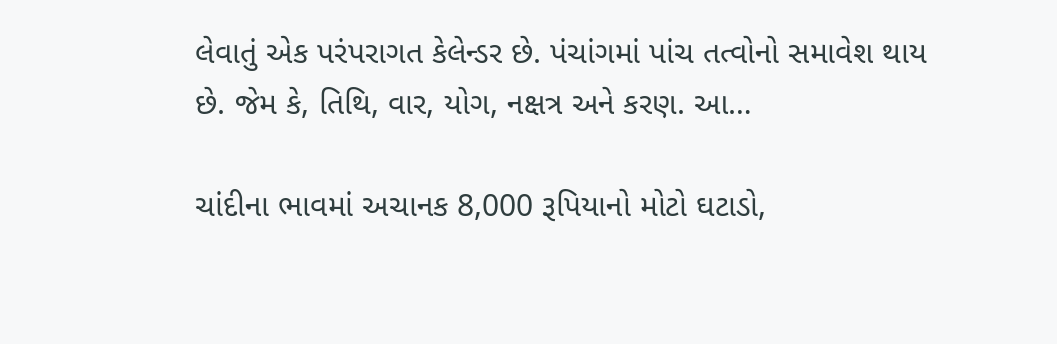લેવાતું એક પરંપરાગત કેલેન્ડર છે. પંચાંગમાં પાંચ તત્વોનો સમાવેશ થાય છે. જેમ કે, તિથિ, વાર, યોગ, નક્ષત્ર અને કરણ. આ…

ચાંદીના ભાવમાં અચાનક 8,000 રૂપિયાનો મોટો ઘટાડો,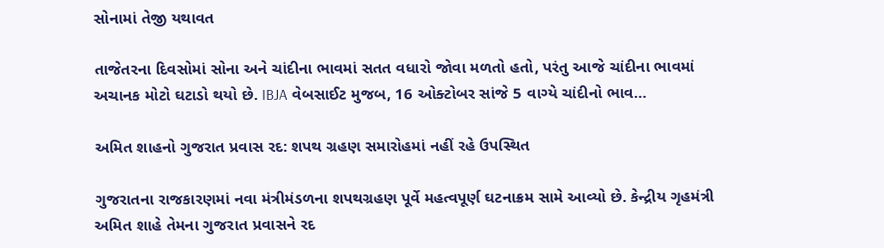સોનામાં તેજી યથાવત

તાજેતરના દિવસોમાં સોના અને ચાંદીના ભાવમાં સતત વધારો જોવા મળતો હતો, પરંતુ આજે ચાંદીના ભાવમાં અચાનક મોટો ઘટાડો થયો છે. IBJA વેબસાઈટ મુજબ, 16 ઓક્ટોબર સાંજે 5 વાગ્યે ચાંદીનો ભાવ…

અમિત શાહનો ગુજરાત પ્રવાસ રદ: શપથ ગ્રહણ સમારોહમાં નહીં રહે ઉપસ્થિત

ગુજરાતના રાજકારણમાં નવા મંત્રીમંડળના શપથગ્રહણ પૂર્વે મહત્વપૂર્ણ ઘટનાક્રમ સામે આવ્યો છે. કેન્દ્રીય ગૃહમંત્રી અમિત શાહે તેમના ગુજરાત પ્રવાસને રદ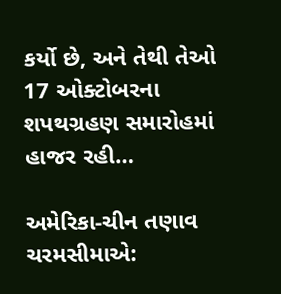કર્યો છે, અને તેથી તેઓ 17 ઓક્ટોબરના શપથગ્રહણ સમારોહમાં હાજર રહી…

અમેરિકા-ચીન તણાવ ચરમસીમાએ: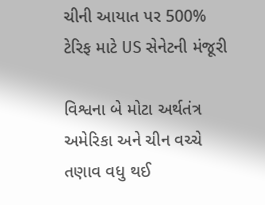ચીની આયાત પર 500% ટેરિફ માટે US સેનેટની મંજૂરી

વિશ્વના બે મોટા અર્થતંત્ર અમેરિકા અને ચીન વચ્ચે તણાવ વધુ થઈ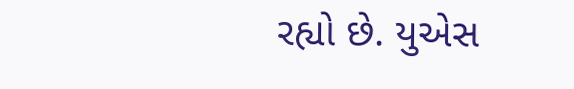રહ્યો છે. યુએસ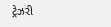ટ્રેઝરી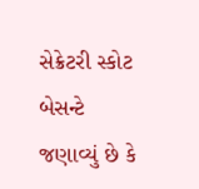સેક્રેટરી સ્કોટ બેસન્ટે જણાવ્યું છે કે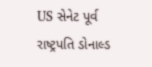US સેનેટ પૂર્વ રાષ્ટ્રપતિ ડોનાલ્ડ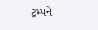ટ્રમ્પને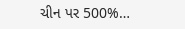ચીન પર 500%…